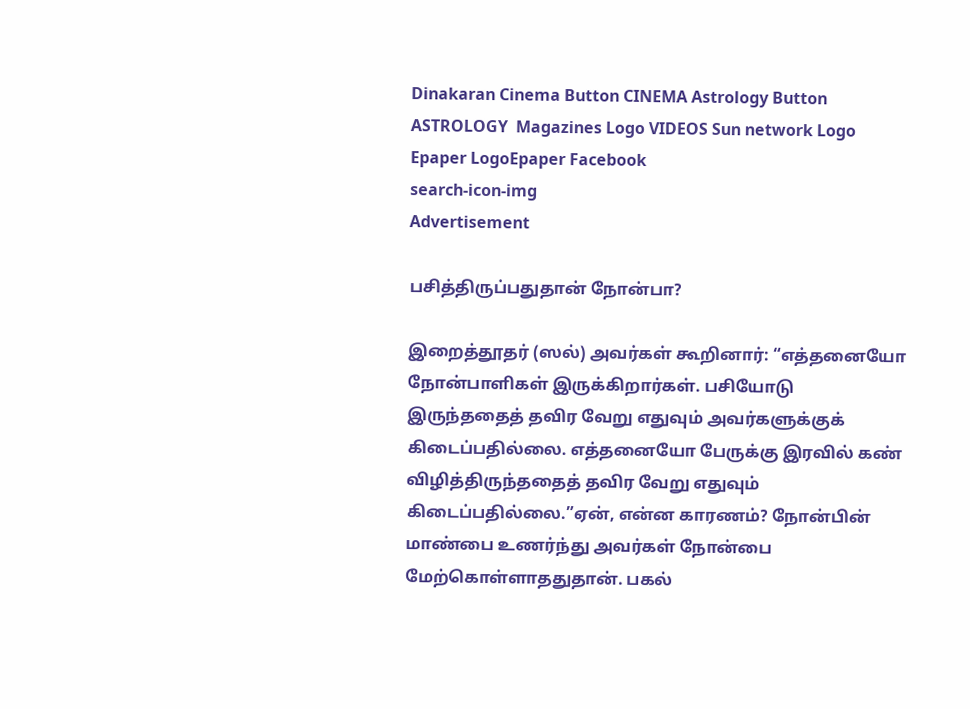Dinakaran Cinema Button CINEMA Astrology Button ASTROLOGY  Magazines Logo VIDEOS Sun network Logo Epaper LogoEpaper Facebook
search-icon-img
Advertisement

பசித்திருப்பதுதான் நோன்பா?

இறைத்தூதர் (ஸல்) அவர்கள் கூறினார்: “எத்தனையோ நோன்பாளிகள் இருக்கிறார்கள். பசியோடு இருந்ததைத் தவிர வேறு எதுவும் அவர்களுக்குக் கிடைப்பதில்லை. எத்தனையோ பேருக்கு இரவில் கண் விழித்திருந்ததைத் தவிர வேறு எதுவும் கிடைப்பதில்லை.”ஏன், என்ன காரணம்? நோன்பின் மாண்பை உணர்ந்து அவர்கள் நோன்பை மேற்கொள்ளாததுதான். பகல்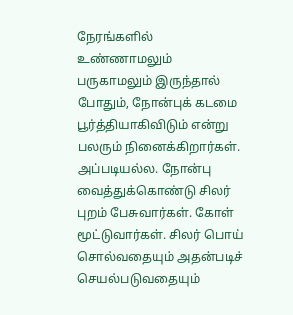நேரங்களில் உண்ணாமலும் பருகாமலும் இருந்தால் போதும், நோன்புக் கடமை பூர்த்தியாகிவிடும் என்று பலரும் நினைக்கிறார்கள். அப்படியல்ல. நோன்பு வைத்துக்கொண்டு சிலர் புறம் பேசுவார்கள். கோள் மூட்டுவார்கள். சிலர் பொய் சொல்வதையும் அதன்படிச் செயல்படுவதையும்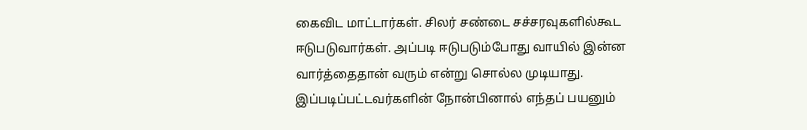கைவிட மாட்டார்கள். சிலர் சண்டை சச்சரவுகளில்கூட ஈடுபடுவார்கள். அப்படி ஈடுபடும்போது வாயில் இன்ன வார்த்தைதான் வரும் என்று சொல்ல முடியாது. இப்படிப்பட்டவர்களின் நோன்பினால் எந்தப் பயனும்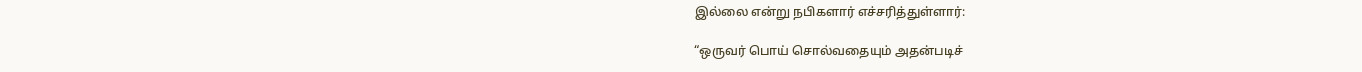இல்லை என்று நபிகளார் எச்சரித்துள்ளார்:

“ஒருவர் பொய் சொல்வதையும் அதன்படிச்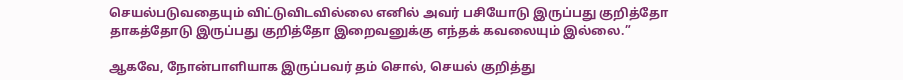செயல்படுவதையும் விட்டுவிடவில்லை எனில் அவர் பசியோடு இருப்பது குறித்தோ தாகத்தோடு இருப்பது குறித்தோ இறைவனுக்கு எந்தக் கவலையும் இல்லை.”

ஆகவே, நோன்பாளியாக இருப்பவர் தம் சொல், செயல் குறித்து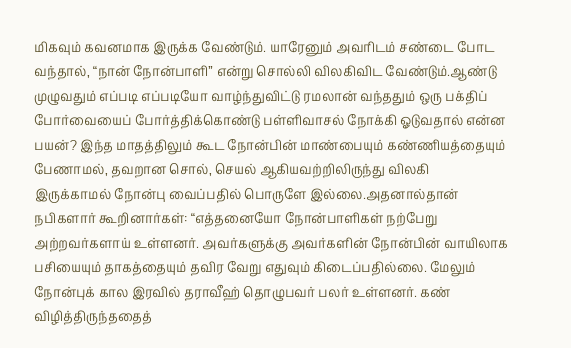மிகவும் கவனமாக இருக்க வேண்டும். யாரேனும் அவரிடம் சண்டை போட வந்தால், “நான் நோன்பாளி” என்று சொல்லி விலகிவிட வேண்டும்.ஆண்டு முழுவதும் எப்படி எப்படியோ வாழ்ந்துவிட்டு ரமலான் வந்ததும் ஒரு பக்திப் போர்வையைப் போர்த்திக்கொண்டு பள்ளிவாசல் நோக்கி ஓடுவதால் என்ன பயன்? இந்த மாதத்திலும் கூட நோன்பின் மாண்பையும் கண்ணியத்தையும் பேணாமல், தவறான சொல், செயல் ஆகியவற்றிலிருந்து விலகி இருக்காமல் நோன்பு வைப்பதில் பொருளே இல்லை.அதனால்தான் நபிகளார் கூறினார்கள்: “எத்தனையோ நோன்பாளிகள் நற்பேறு அற்றவர்களாய் உள்ளனர். அவர்களுக்கு அவர்களின் நோன்பின் வாயிலாக பசியையும் தாகத்தையும் தவிர வேறு எதுவும் கிடைப்பதில்லை. மேலும் நோன்புக் கால இரவில் தராவீஹ் தொழுபவர் பலர் உள்ளனர். கண் விழித்திருந்ததைத்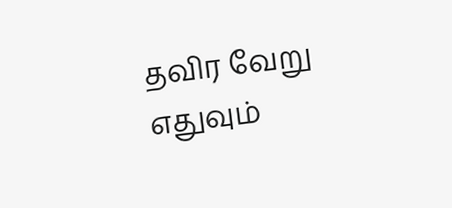தவிர வேறு எதுவும்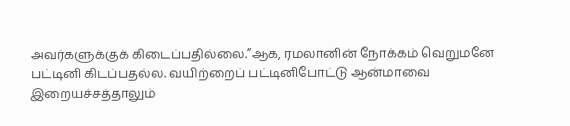அவர்களுக்குக் கிடைப்பதில்லை.”ஆக, ரமலானின் நோக்கம் வெறுமனே பட்டினி கிடப்பதல்ல. வயிற்றைப் பட்டினிபோட்டு ஆன்மாவை இறையச்சத்தாலும்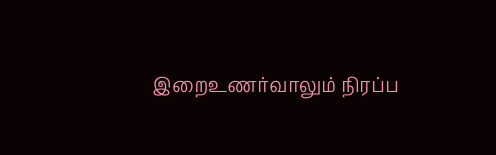இறைஉணர்வாலும் நிரப்ப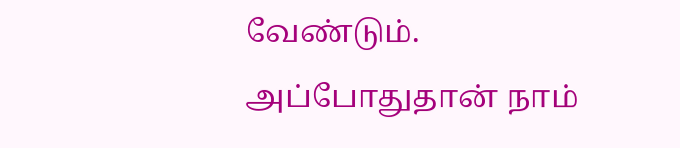வேண்டும். அப்போதுதான் நாம்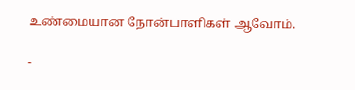உண்மையான நோன்பாளிகள் ஆவோம்.

-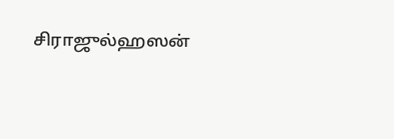சிராஜுல்ஹஸன்